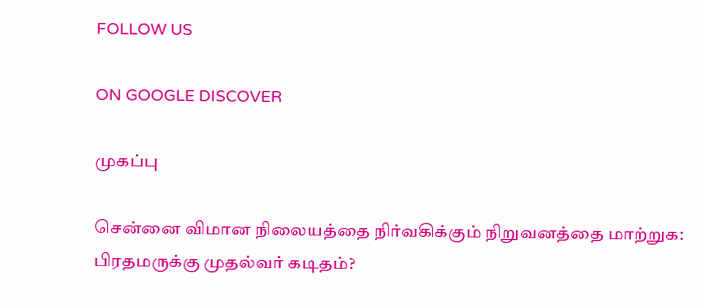FOLLOW US

ON GOOGLE DISCOVER

முகப்பு

சென்னை விமான நிலையத்தை நிர்வகிக்கும் நிறுவனத்தை மாற்றுக: பிரதமருக்கு முதல்வர் கடிதம்?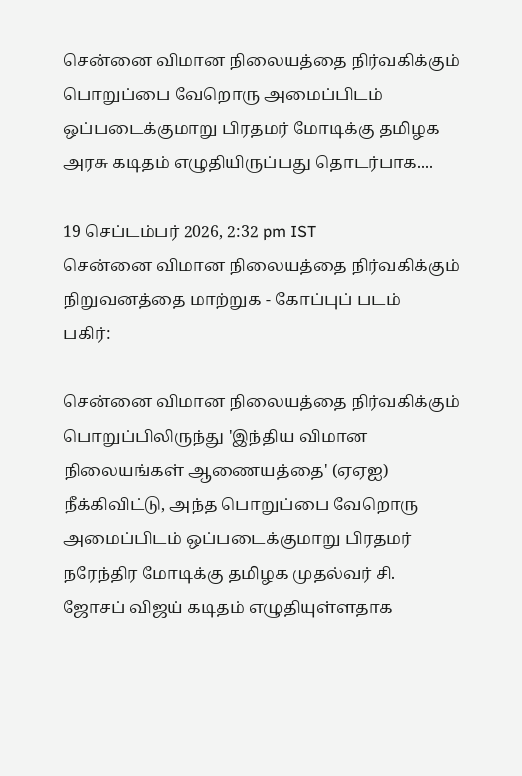சென்னை விமான நிலையத்தை நிர்வகிக்கும் பொறுப்பை வேறொரு அமைப்பிடம் ஒப்படைக்குமாறு பிரதமர் மோடிக்கு தமிழக அரசு கடிதம் எழுதியிருப்பது தொடர்பாக....

19 செப்டம்பர் 2026, 2:32 pm IST
சென்னை விமான நிலையத்தை நிர்வகிக்கும் நிறுவனத்தை மாற்றுக - கோப்புப் படம்
பகிர்:

சென்னை விமான நிலையத்தை நிர்வகிக்கும் பொறுப்பிலிருந்து 'இந்திய விமான நிலையங்கள் ஆணையத்தை' (ஏஏஐ) நீக்கிவிட்டு, அந்த பொறுப்பை வேறொரு அமைப்பிடம் ஒப்படைக்குமாறு பிரதமர் நரேந்திர மோடிக்கு தமிழக முதல்வர் சி. ஜோசப் விஜய் கடிதம் எழுதியுள்ளதாக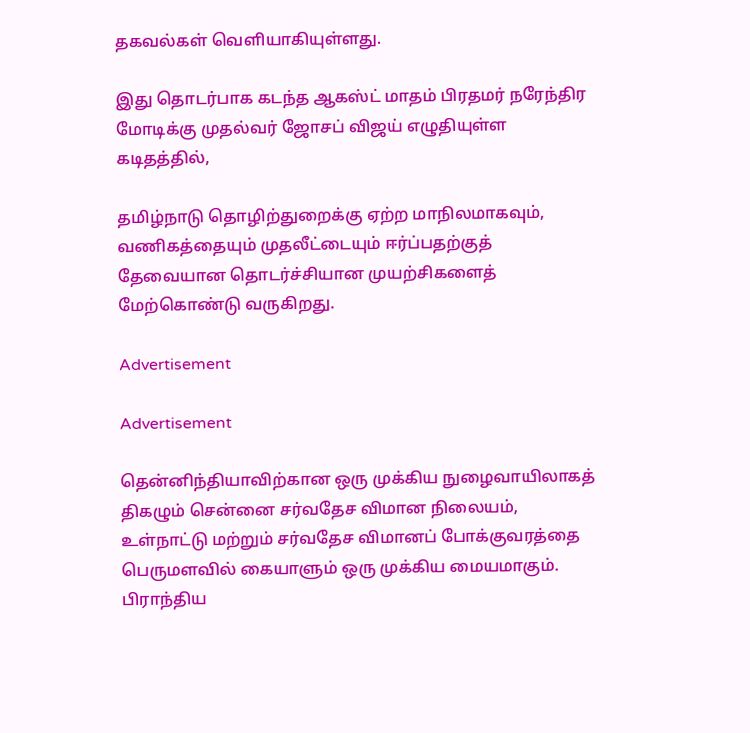தகவல்கள் வெளியாகியுள்ளது.

இது தொடர்பாக கடந்த ஆகஸ்ட் மாதம் பிரதமர் நரேந்திர மோடிக்கு முதல்வர் ஜோசப் விஜய் எழுதியுள்ள கடிதத்தில்,

தமிழ்நாடு தொழிற்துறைக்கு ஏற்ற மாநிலமாகவும், வணிகத்தையும் முதலீட்டையும் ஈர்ப்பதற்குத் தேவையான தொடர்ச்சியான முயற்சிகளைத் மேற்கொண்டு வருகிறது.

Advertisement

Advertisement

தென்னிந்தியாவிற்கான ஒரு முக்கிய நுழைவாயிலாகத் திகழும் சென்னை சர்வதேச விமான நிலையம், உள்நாட்டு மற்றும் சர்வதேச விமானப் போக்குவரத்தை பெருமளவில் கையாளும் ஒரு முக்கிய மையமாகும். பிராந்திய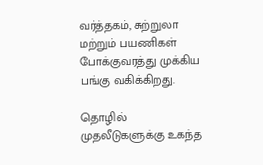வர்த்தகம், சுற்றுலா மற்றும் பயணிகள் போக்குவரத்து முக்கிய பங்கு வகிக்கிறது.

தொழில் முதலீடுகளுக்கு உகந்த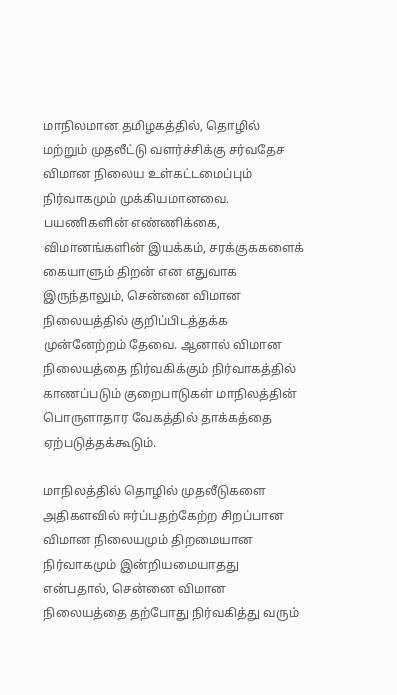மாநிலமான தமிழகத்தில், தொழில் மற்றும் முதலீட்டு வளர்ச்சிக்கு சர்வதேச விமான நிலைய உள்கட்டமைப்பும் நிர்வாகமும் முக்கியமானவை. பயணிகளின் எண்ணிக்கை, விமானங்களின் இயக்கம், சரக்குககளைக் கையாளும் திறன் என எதுவாக இருந்தாலும், சென்னை விமான நிலையத்தில் குறிப்பிடத்தக்க முன்னேற்றம் தேவை. ஆனால் விமான நிலையத்தை நிர்வகிக்கும் நிர்வாகத்தில் காணப்படும் குறைபாடுகள் மாநிலத்தின் பொருளாதார வேகத்தில் தாக்கத்தை ஏற்படுத்தக்கூடும்.

மாநிலத்தில் தொழில் முதலீடுகளை அதிகளவில் ஈர்ப்பதற்கேற்ற சிறப்பான விமான நிலையமும் திறமையான நிர்வாகமும் இன்றியமையாதது என்பதால், சென்னை விமான நிலையத்தை தற்போது நிர்வகித்து வரும்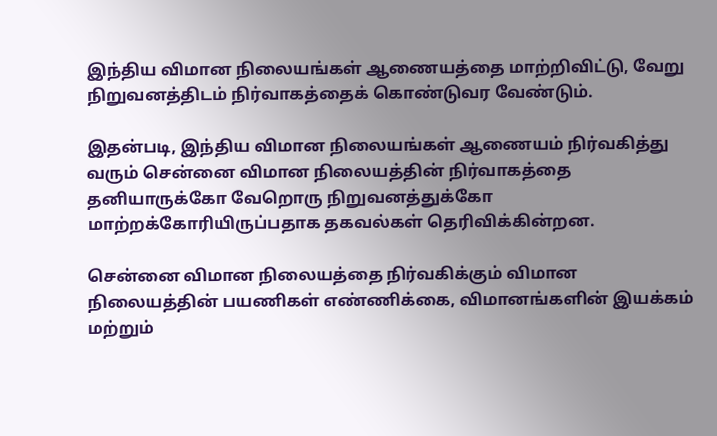இந்திய விமான நிலையங்கள் ஆணையத்தை மாற்றிவிட்டு, வேறு நிறுவனத்திடம் நிர்வாகத்தைக் கொண்டுவர வேண்டும்.

இதன்படி, இந்திய விமான நிலையங்கள் ஆணையம் நிர்வகித்து வரும் சென்னை விமான நிலையத்தின் நிர்வாகத்தை தனியாருக்கோ வேறொரு நிறுவனத்துக்கோ மாற்றக்கோரியிருப்பதாக தகவல்கள் தெரிவிக்கின்றன.

சென்னை விமான நிலையத்தை நிர்வகிக்கும் விமான நிலையத்தின் பயணிகள் எண்ணிக்கை, விமானங்களின் இயக்கம் மற்றும்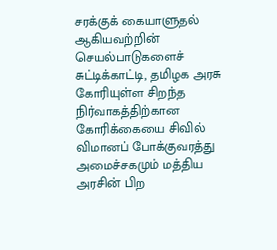சரக்குக் கையாளுதல் ஆகியவற்றின் செயல்பாடுகளைச் சுட்டிக்காட்டி, தமிழக அரசு கோரியுள்ள சிறந்த நிர்வாகத்திற்கான கோரிக்கையை சிவில் விமானப் போக்குவரத்து அமைச்சகமும் மத்திய அரசின் பிற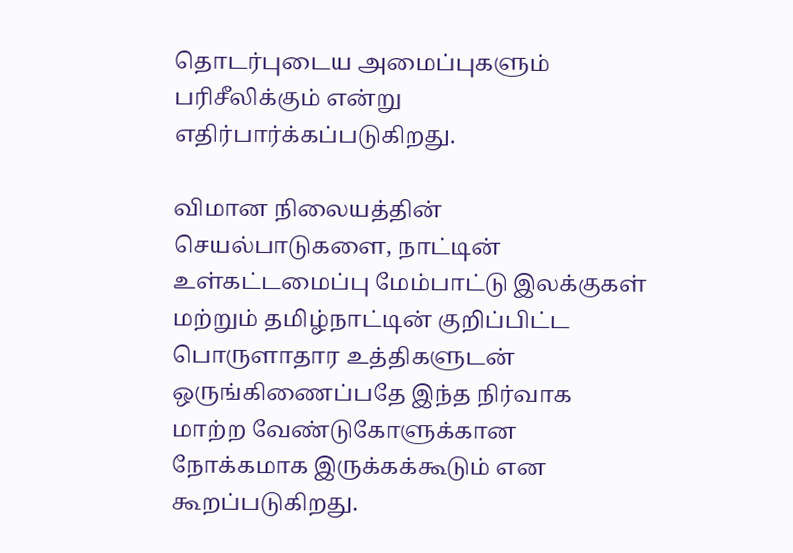தொடர்புடைய அமைப்புகளும் பரிசீலிக்கும் என்று எதிர்பார்க்கப்படுகிறது.

விமான நிலையத்தின் செயல்பாடுகளை, நாட்டின் உள்கட்டமைப்பு மேம்பாட்டு இலக்குகள் மற்றும் தமிழ்நாட்டின் குறிப்பிட்ட பொருளாதார உத்திகளுடன் ஒருங்கிணைப்பதே இந்த நிர்வாக மாற்ற வேண்டுகோளுக்கான நோக்கமாக இருக்கக்கூடும் என கூறப்படுகிறது.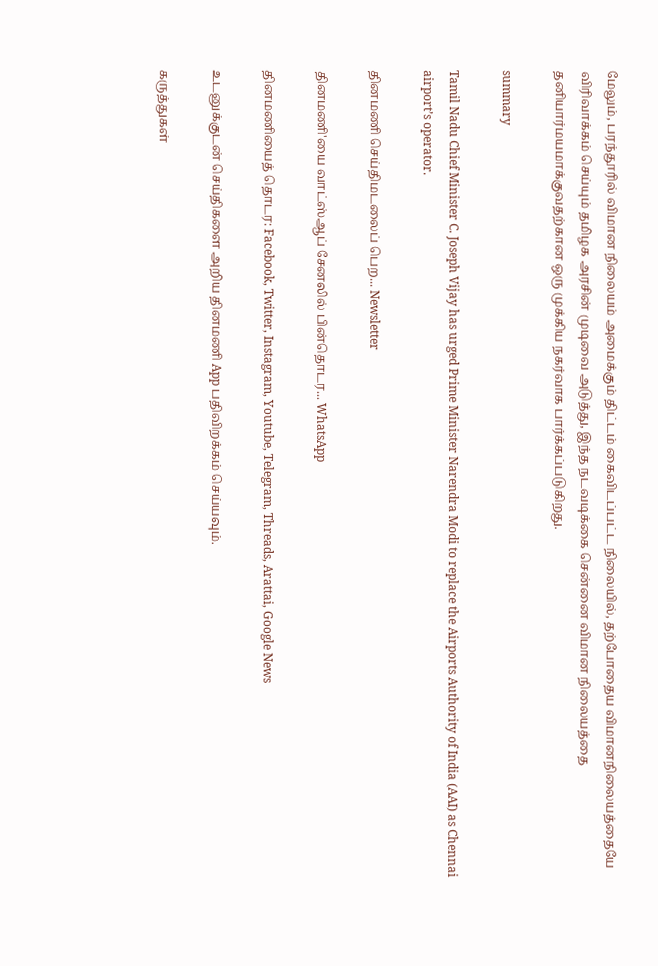மேலும், பரந்தூரில் விமான நிலையம் அமைக்கும் திட்டம் கைவிடப்பட்ட நிலையில், தற்போதைய விமானநிலையத்தையே விரிவாக்கம் செய்யும் தமிழக அரசின் முடிவை அடுத்து, இந்த நடவடிக்கை சென்னை விமான நிலையத்தை தனியார்மயமாக்குவதற்கான ஒரு முக்கிய நகர்வாக பார்க்கப்படுகிறது.

summary

Tamil Nadu Chief Minister C. Joseph Vijay has urged Prime Minister Narendra Modi to replace the Airports Authority of India (AAI) as Chennai airport’s operator.

தினமணி செய்திமடலைப் பெற... Newsletter

தினமணி'யை வாட்ஸ்ஆப் சேனலில் பின்தொடர... WhatsApp

தினமணியைத் தொடர: Facebook, Twitter, Instagram, Youtube, Telegram, Threads, Arattai, Google News

உடனுக்குடன் செய்திகளை அறிய தினமணி App பதிவிறக்கம் செய்யவும்.

கருத்துகள்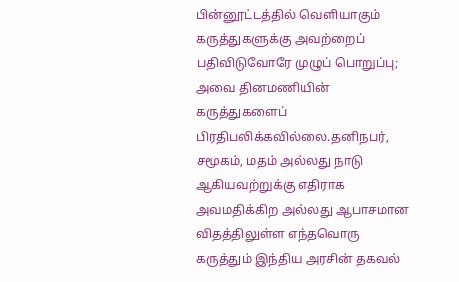பின்னூட்டத்தில் வெளியாகும் கருத்துகளுக்கு அவற்றைப் பதிவிடுவோரே முழுப் பொறுப்பு; அவை தினமணியின் கருத்துகளைப் பிரதிபலிக்கவில்லை.தனிநபர், சமூகம், மதம் அல்லது நாடு ஆகியவற்றுக்கு எதிராக அவமதிக்கிற அல்லது ஆபாசமான விதத்திலுள்ள எந்தவொரு கருத்தும் இந்திய அரசின் தகவல்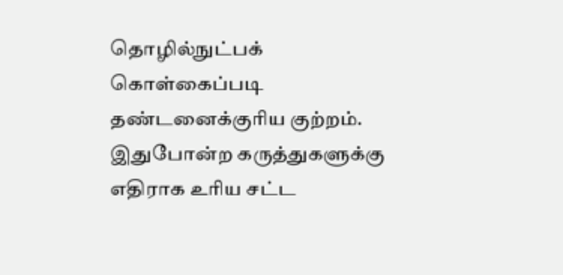தொழில்நுட்பக் கொள்கைப்படி தண்டனைக்குரிய குற்றம். இதுபோன்ற கருத்துகளுக்கு எதிராக உரிய சட்ட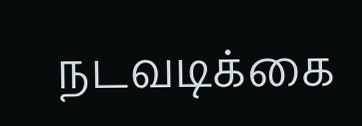நடவடிக்கை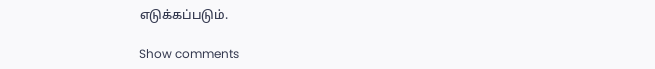எடுக்கப்படும்.

Show comments